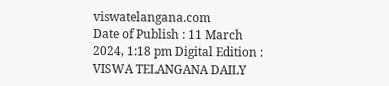viswatelangana.com
Date of Publish : 11 March 2024, 1:18 pm Digital Edition : VISWA TELANGANA DAILY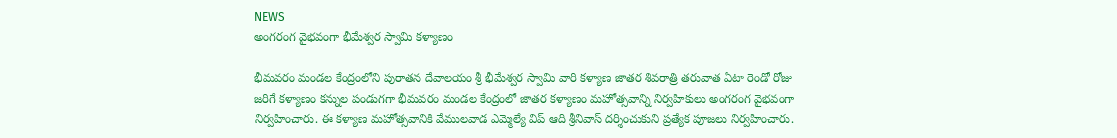NEWS
అంగరంగ వైభవంగా భీమేశ్వర స్వామి కళ్యాణం

భీమవరం మండల కేంద్రంలోని పురాతన దేవాలయం శ్రీ భీమేశ్వర స్వామి వారి కళ్యాణ జాతర శివరాత్రి తరువాత ఏటా రెండో రోజు జరిగే కళ్యాణం కన్నుల పండుగగా భీమవరం మండల కేంద్రంలో జాతర కళ్యాణం మహోత్సవాన్ని నిర్వహికులు అంగరంగ వైభవంగా నిర్వహించారు. ఈ కళ్యాణ మహోత్సవానికి వేములవాడ ఎమ్మెల్యే విప్ ఆది శ్రీనివాస్ దర్శించుకుని ప్రత్యేక పూజలు నిర్వహించారు.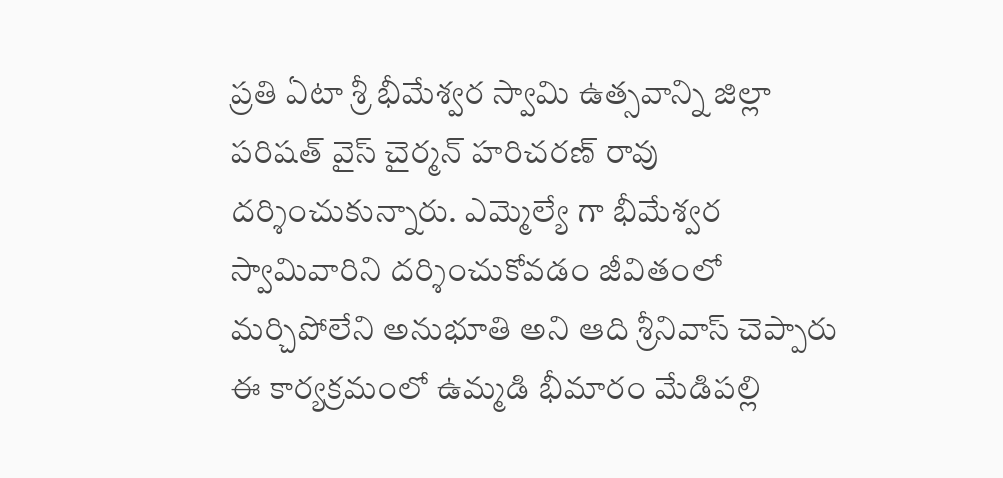ప్రతి ఏటా శ్రీ భీమేశ్వర స్వామి ఉత్సవాన్ని జిల్లా పరిషత్ వైస్ చైర్మన్ హరిచరణ్ రావు దర్శించుకున్నారు. ఎమ్మెల్యే గా భీమేశ్వర స్వామివారిని దర్శించుకోవడం జీవితంలో మర్చిపోలేని అనుభూతి అని ఆది శ్రీనివాస్ చెప్పారు ఈ కార్యక్రమంలో ఉమ్మడి భీమారం మేడిపల్లి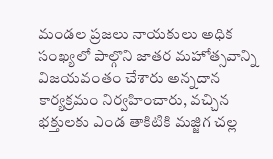మండల ప్రజలు నాయకులు అధిక సంఖ్యలో పాల్గొని జాతర మహోత్సవాన్ని విజయవంతం చేశారు అన్నదాన కార్యక్రమం నిర్వహించారు, వచ్చిన భక్తులకు ఎండ తాకిటికి మజ్జిగ చల్ల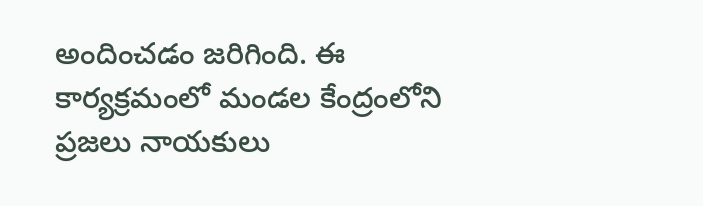అందించడం జరిగింది. ఈ కార్యక్రమంలో మండల కేంద్రంలోని ప్రజలు నాయకులు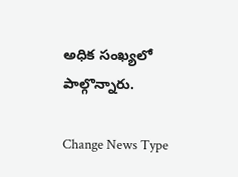అధిక సంఖ్యలో పాల్గొన్నారు.

Change News Type